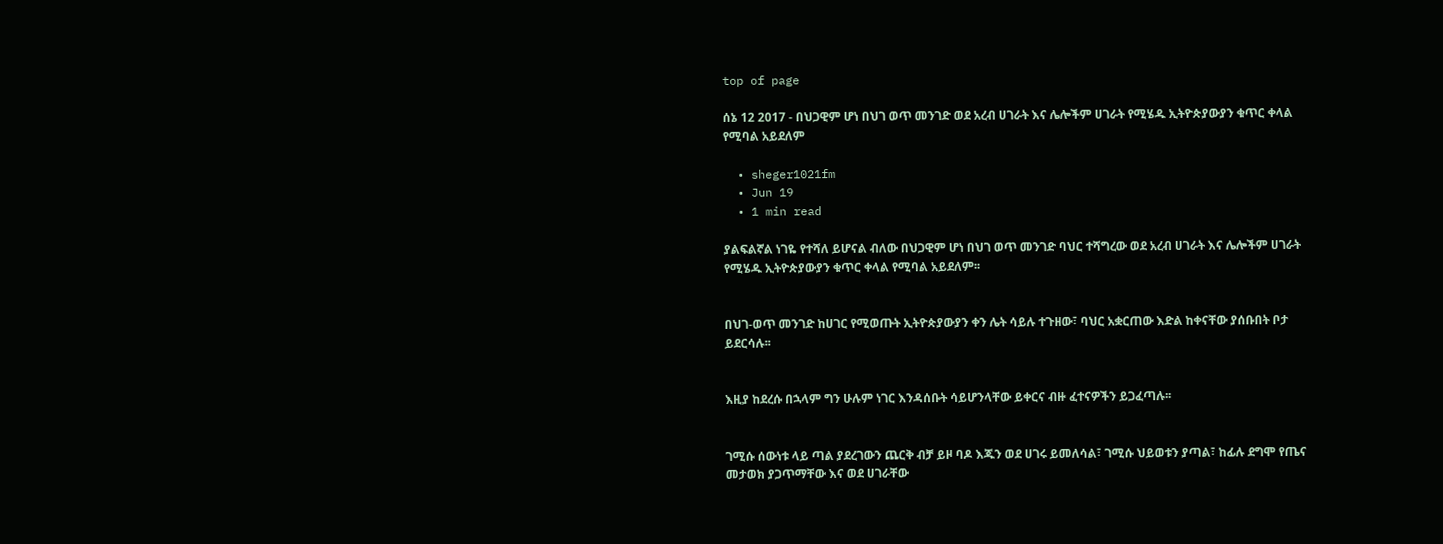top of page

ሰኔ 12 2017 - በህጋዊም ሆነ በህገ ወጥ መንገድ ወደ አረብ ሀገራት እና ሌሎችም ሀገራት የሚሄዱ ኢትዮጵያውያን ቁጥር ቀላል የሚባል አይደለም

  • sheger1021fm
  • Jun 19
  • 1 min read

ያልፍልኛል ነገዬ የተሻለ ይሆናል ብለው በህጋዊም ሆነ በህገ ወጥ መንገድ ባህር ተሻግረው ወደ አረብ ሀገራት እና ሌሎችም ሀገራት የሚሄዱ ኢትዮጵያውያን ቁጥር ቀላል የሚባል አይደለም፡፡


በህገ-ወጥ መንገድ ከሀገር የሚወጡት ኢትዮጵያውያን ቀን ሌት ሳይሉ ተጉዘው፣ ባህር አቋርጠው እድል ከቀናቸው ያሰቡበት ቦታ ይደርሳሉ፡፡


እዚያ ከደረሱ በኋላም ግን ሁሉም ነገር እንዳሰቡት ሳይሆንላቸው ይቀርና ብዙ ፈተናዎችን ይጋፈጣሉ፡፡


ገሚሱ ሰውነቱ ላይ ጣል ያደረገውን ጨርቅ ብቻ ይዞ ባዶ እጁን ወደ ሀገሩ ይመለሳል፣ ገሚሱ ህይወቱን ያጣል፣ ከፊሉ ደግሞ የጤና መታወክ ያጋጥማቸው እና ወደ ሀገራቸው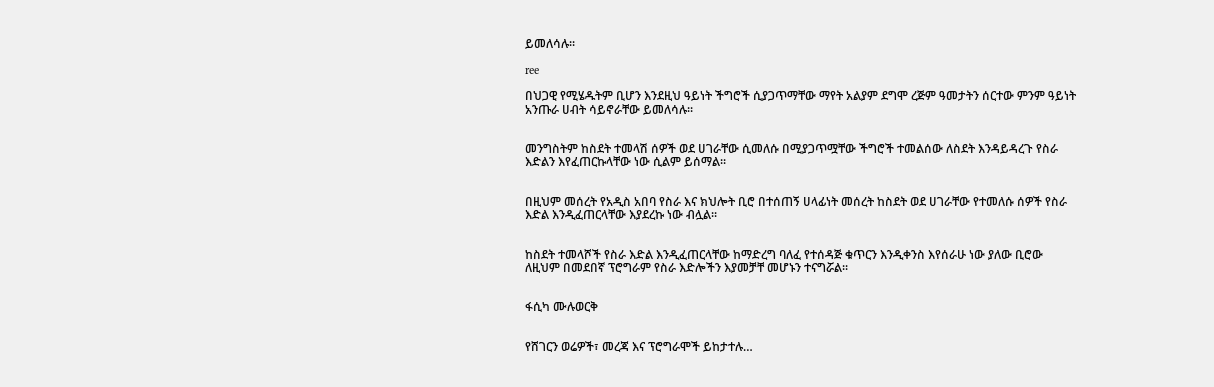ይመለሳሉ፡፡

ree

በህጋዊ የሚሄዱትም ቢሆን እንደዚህ ዓይነት ችግሮች ሲያጋጥማቸው ማየት አልያም ደግሞ ረጅም ዓመታትን ሰርተው ምንም ዓይነት አንጡራ ሀብት ሳይኖራቸው ይመለሳሉ፡፡


መንግስትም ከስደት ተመላሽ ሰዎች ወደ ሀገራቸው ሲመለሱ በሚያጋጥሟቸው ችግሮች ተመልሰው ለስደት እንዳይዳረጉ የስራ እድልን እየፈጠርኩላቸው ነው ሲልም ይሰማል፡፡


በዚህም መሰረት የአዲስ አበባ የስራ እና ክህሎት ቢሮ በተሰጠኝ ሀላፊነት መሰረት ከስደት ወደ ሀገራቸው የተመለሱ ሰዎች የስራ እድል እንዲፈጠርላቸው እያደረኩ ነው ብሏል፡፡


ከስደት ተመላሾች የስራ እድል እንዲፈጠርላቸው ከማድረግ ባለፈ የተሰዳጅ ቁጥርን እንዲቀንስ እየሰራሁ ነው ያለው ቢሮው ለዚህም በመደበኛ ፕሮግራም የስራ እድሎችን እያመቻቸ መሆኑን ተናግሯል፡፡


ፋሲካ ሙሉወርቅ


የሸገርን ወሬዎች፣ መረጃ እና ፕሮግራሞች ይከታተሉ…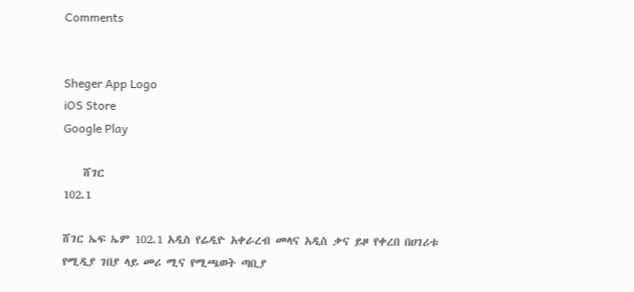Comments


Sheger App Logo
iOS Store
Google Play

    ሸገር
102.1

ሸገር ኤፍ ኤም 102.1 አዲስ የሬዲዮ አቀራረብ መላና አዲስ ቃና ይዞ የቀረበ በሀገሪቱ የሚዲያ ገበያ ላይ መሪ ሚና የሚጫወት ጣቢያ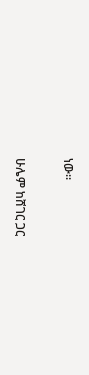ነው፡፡

ሁሌም ከሸገር ጋር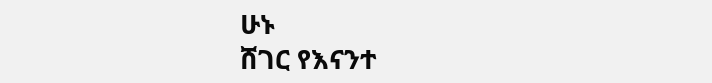ሁኑ
ሸገር የእናንተ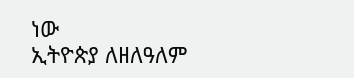ነው
ኢትዮጵያ ለዘለዓለም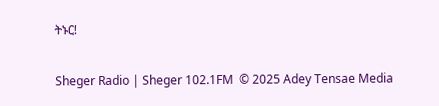ትኑር!

Sheger Radio | Sheger 102.1FM  © 2025 Adey Tensae Media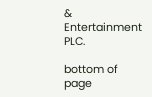& Entertainment PLC.

bottom of page